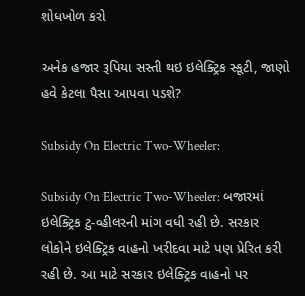શોધખોળ કરો

અનેક હજાર રૂપિયા સસ્તી થઇ ઇલેક્ટ્રિક સ્કૂટી, જાણો હવે કેટલા પૈસા આપવા પડશે?

Subsidy On Electric Two-Wheeler:

Subsidy On Electric Two-Wheeler: બજારમાં ઇલેક્ટ્રિક ટુ-વ્હીલરની માંગ વધી રહી છે. સરકાર લોકોને ઇલેક્ટ્રિક વાહનો ખરીદવા માટે પણ પ્રેરિત કરી રહી છે. આ માટે સરકાર ઇલેક્ટ્રિક વાહનો પર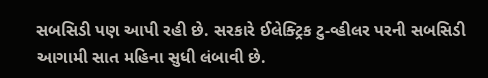સબસિડી પણ આપી રહી છે. સરકારે ઈલેક્ટ્રિક ટુ-વ્હીલર પરની સબસિડી આગામી સાત મહિના સુધી લંબાવી છે.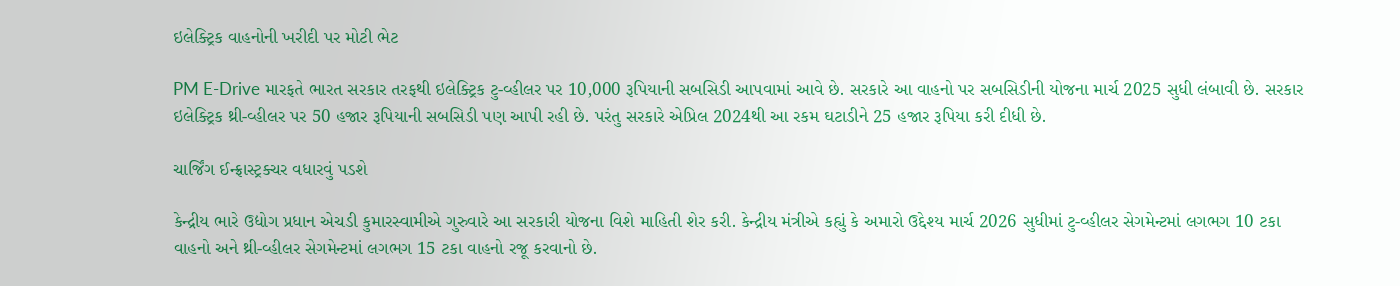ઇલેક્ટ્રિક વાહનોની ખરીદી પર મોટી ભેટ

PM E-Drive મારફતે ભારત સરકાર તરફથી ઇલેક્ટ્રિક ટુ-વ્હીલર પર 10,000 રૂપિયાની સબસિડી આપવામાં આવે છે. સરકારે આ વાહનો પર સબસિડીની યોજના માર્ચ 2025 સુધી લંબાવી છે. સરકાર ઇલેક્ટ્રિક થ્રી-વ્હીલર પર 50 હજાર રૂપિયાની સબસિડી પણ આપી રહી છે. પરંતુ સરકારે એપ્રિલ 2024થી આ રકમ ઘટાડીને 25 હજાર રૂપિયા કરી દીધી છે.

ચાર્જિંગ ઈન્ફ્રાસ્ટ્રક્ચર વધારવું પડશે

કેન્દ્રીય ભારે ઉદ્યોગ પ્રધાન એચડી કુમારસ્વામીએ ગુરુવારે આ સરકારી યોજના વિશે માહિતી શેર કરી. કેન્દ્રીય મંત્રીએ કહ્યું કે અમારો ઉદ્દેશ્ય માર્ચ 2026 સુધીમાં ટુ-વ્હીલર સેગમેન્ટમાં લગભગ 10 ટકા વાહનો અને થ્રી-વ્હીલર સેગમેન્ટમાં લગભગ 15 ટકા વાહનો રજૂ કરવાનો છે.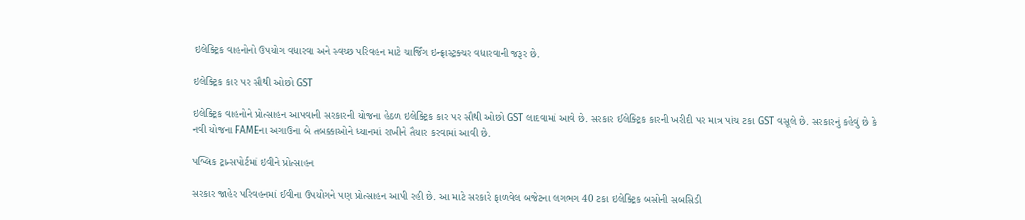ઇલેક્ટ્રિક વાહનોનો ઉપયોગ વધારવા અને સ્વચ્છ પરિવહન માટે ચાર્જિંગ ઇન્ફ્રાસ્ટ્રક્ચર વધારવાની જરૂર છે.

ઇલેક્ટ્રિક કાર પર સૌથી ઓછો GST

ઇલેક્ટ્રિક વાહનોને પ્રોત્સાહન આપવાની સરકારની યોજના હેઠળ ઇલેક્ટ્રિક કાર પર સૌથી ઓછો GST લાદવામાં આવે છે. સરકાર ઈલેક્ટ્રિક કારની ખરીદી પર માત્ર પાંચ ટકા GST વસૂલે છે. સરકારનું કહેવું છે કે નવી યોજના FAMEના અગાઉના બે તબક્કાઓને ધ્યાનમાં રાખીને તૈયાર કરવામાં આવી છે.

પબ્લિક ટ્રાન્સપોર્ટમાં ઇવીને પ્રોત્સાહન

સરકાર જાહેર પરિવહનમાં ઈવીના ઉપયોગને પણ પ્રોત્સાહન આપી રહી છે. આ માટે સરકારે ફાળવેલ બજેટના લગભગ 40 ટકા ઇલેક્ટ્રિક બસોની સબસિડી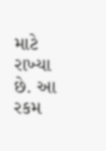માટે રાખ્યા છે. આ રકમ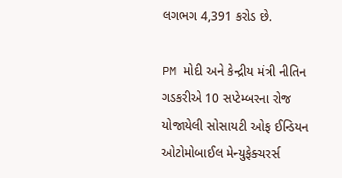લગભગ 4,391 કરોડ છે.

PM મોદી અને કેન્દ્રીય મંત્રી નીતિન ગડકરીએ 10 સપ્ટેમ્બરના રોજ યોજાયેલી સોસાયટી ઓફ ઈન્ડિયન ઓટોમોબાઈલ મેન્યુફેક્ચરર્સ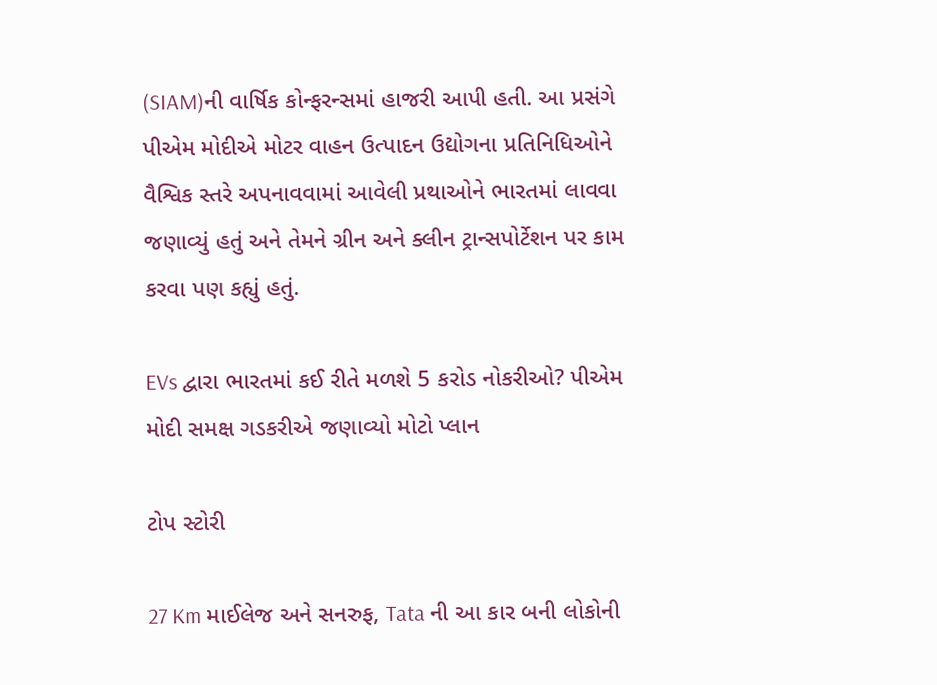(SIAM)ની વાર્ષિક કોન્ફરન્સમાં હાજરી આપી હતી. આ પ્રસંગે પીએમ મોદીએ મોટર વાહન ઉત્પાદન ઉદ્યોગના પ્રતિનિધિઓને વૈશ્વિક સ્તરે અપનાવવામાં આવેલી પ્રથાઓને ભારતમાં લાવવા જણાવ્યું હતું અને તેમને ગ્રીન અને ક્લીન ટ્રાન્સપોર્ટેશન પર કામ કરવા પણ કહ્યું હતું.

EVs દ્વારા ભારતમાં કઈ રીતે મળશે 5 કરોડ નોકરીઓ? પીએમ મોદી સમક્ષ ગડકરીએ જણાવ્યો મોટો પ્લાન

ટોપ સ્ટોરી

27 Km માઈલેજ અને સનરુફ, Tata ની આ કાર બની લોકોની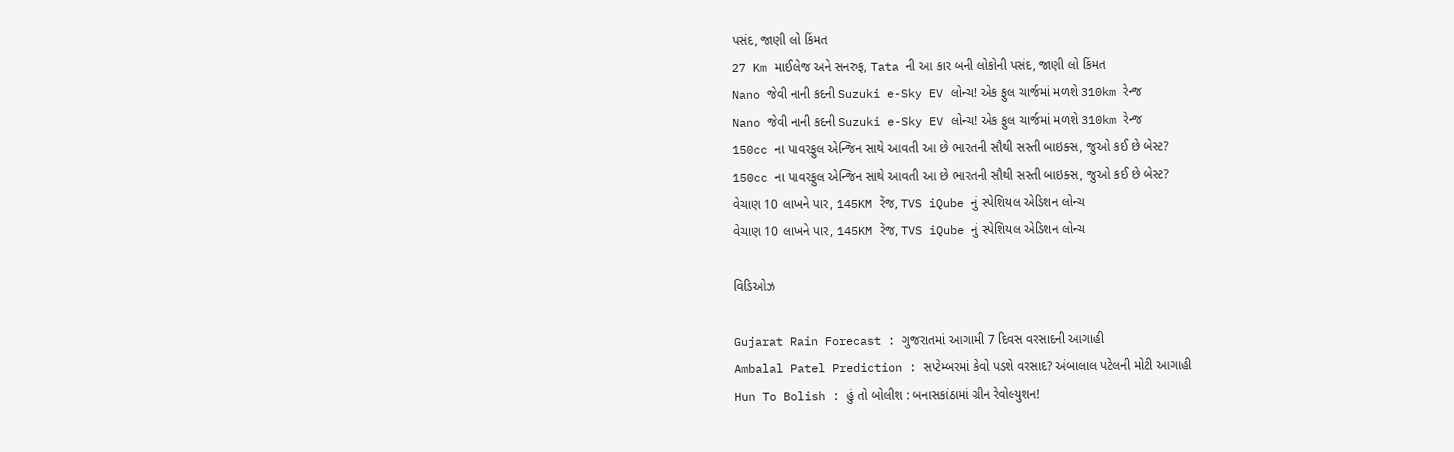પસંદ, જાણી લો કિંમત
27 Km માઈલેજ અને સનરુફ, Tata ની આ કાર બની લોકોની પસંદ, જાણી લો કિંમત
Nano જેવી નાની કદની Suzuki e-Sky EV લોન્ચ! એક ફુલ ચાર્જમાં મળશે 310km રેન્જ
Nano જેવી નાની કદની Suzuki e-Sky EV લોન્ચ! એક ફુલ ચાર્જમાં મળશે 310km રેન્જ
150cc ના પાવરફુલ એન્જિન સાથે આવતી આ છે ભારતની સૌથી સસ્તી બાઇક્સ, જુઓ કઈ છે બેસ્ટ?
150cc ના પાવરફુલ એન્જિન સાથે આવતી આ છે ભારતની સૌથી સસ્તી બાઇક્સ, જુઓ કઈ છે બેસ્ટ?
વેચાણ 10 લાખને પાર, 145KM રેંજ, TVS iQube નું સ્પેશિયલ એડિશન લોન્ચ
વેચાણ 10 લાખને પાર, 145KM રેંજ, TVS iQube નું સ્પેશિયલ એડિશન લોન્ચ

વિડિઓઝ

Gujarat Rain Forecast : ગુજરાતમાં આગામી 7 દિવસ વરસાદની આગાહી
Ambalal Patel Prediction : સપ્ટેમ્બરમાં કેવો પડશે વરસાદ? અંબાલાલ પટેલની મોટી આગાહી
Hun To Bolish : હું તો બોલીશ : બનાસકાંઠામાં ગ્રીન રેવોલ્યુશન!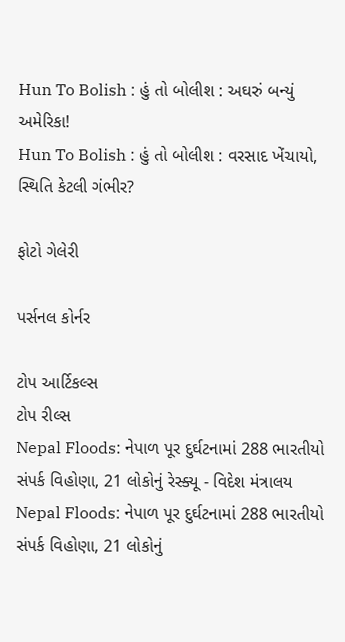Hun To Bolish : હું તો બોલીશ : અઘરું બન્યું અમેરિકા!
Hun To Bolish : હું તો બોલીશ : વરસાદ ખેંચાયો, સ્થિતિ કેટલી ગંભીર?

ફોટો ગેલેરી

પર્સનલ કોર્નર

ટોપ આર્ટિકલ્સ
ટોપ રીલ્સ
Nepal Floods: નેપાળ પૂર દુર્ઘટનામાં 288 ભારતીયો સંપર્ક વિહોણા, 21 લોકોનું રેસ્ક્યૂ - વિદેશ મંત્રાલય
Nepal Floods: નેપાળ પૂર દુર્ઘટનામાં 288 ભારતીયો સંપર્ક વિહોણા, 21 લોકોનું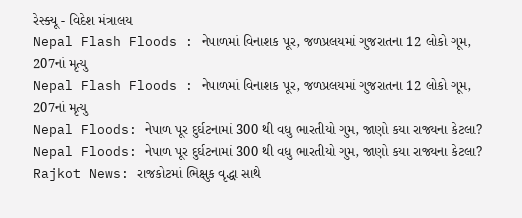રેસ્ક્યૂ - વિદેશ મંત્રાલય
Nepal Flash Floods : નેપાળમાં વિનાશક પૂર, જળપ્રલયમાં ગુજરાતના 12 લોકો ગૂમ, 207નાં મૃત્યુ
Nepal Flash Floods : નેપાળમાં વિનાશક પૂર, જળપ્રલયમાં ગુજરાતના 12 લોકો ગૂમ, 207નાં મૃત્યુ
Nepal Floods: નેપાળ પૂર દુર્ઘટનામાં 300 થી વધુ ભારતીયો ગુમ, જાણો કયા રાજ્યના કેટલા?
Nepal Floods: નેપાળ પૂર દુર્ઘટનામાં 300 થી વધુ ભારતીયો ગુમ, જાણો કયા રાજ્યના કેટલા?
Rajkot News: રાજકોટમાં ભિક્ષુક વૃદ્ધા સાથે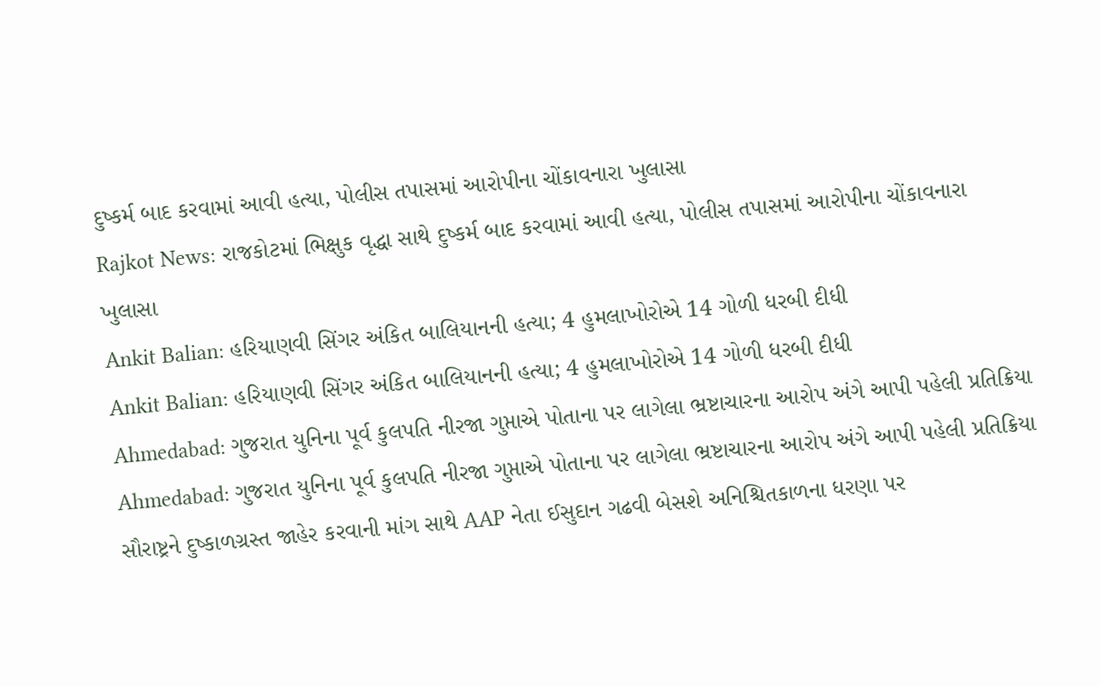દુષ્કર્મ બાદ કરવામાં આવી હત્યા, પોલીસ તપાસમાં આરોપીના ચોંકાવનારા ખુલાસા
Rajkot News: રાજકોટમાં ભિક્ષુક વૃદ્ધા સાથે દુષ્કર્મ બાદ કરવામાં આવી હત્યા, પોલીસ તપાસમાં આરોપીના ચોંકાવનારા ખુલાસા
Ankit Balian: હરિયાણવી સિંગર અંકિત બાલિયાનની હત્યા; 4 હુમલાખોરોએ 14 ગોળી ધરબી દીધી
Ankit Balian: હરિયાણવી સિંગર અંકિત બાલિયાનની હત્યા; 4 હુમલાખોરોએ 14 ગોળી ધરબી દીધી
Ahmedabad: ગુજરાત યુનિના પૂર્વ કુલપતિ નીરજા ગુપ્તાએ પોતાના પર લાગેલા ભ્રષ્ટાચારના આરોપ અંગે આપી પહેલી પ્રતિક્રિયા
Ahmedabad: ગુજરાત યુનિના પૂર્વ કુલપતિ નીરજા ગુપ્તાએ પોતાના પર લાગેલા ભ્રષ્ટાચારના આરોપ અંગે આપી પહેલી પ્રતિક્રિયા
સૌરાષ્ટ્રને દુષ્કાળગ્રસ્ત જાહેર કરવાની માંગ સાથે AAP નેતા ઈસુદાન ગઢવી બેસશે અનિશ્ચિતકાળના ધરણા પર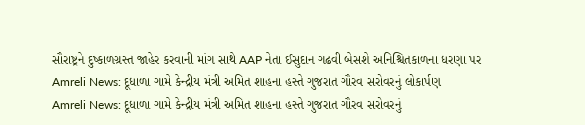સૌરાષ્ટ્રને દુષ્કાળગ્રસ્ત જાહેર કરવાની માંગ સાથે AAP નેતા ઈસુદાન ગઢવી બેસશે અનિશ્ચિતકાળના ધરણા પર
Amreli News: દૂધાળા ગામે કેન્દ્રીય મંત્રી અમિત શાહના હસ્તે ગુજરાત ગૌરવ સરોવરનું લોકાર્પણ
Amreli News: દૂધાળા ગામે કેન્દ્રીય મંત્રી અમિત શાહના હસ્તે ગુજરાત ગૌરવ સરોવરનું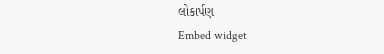લોકાર્પણ
Embed widget